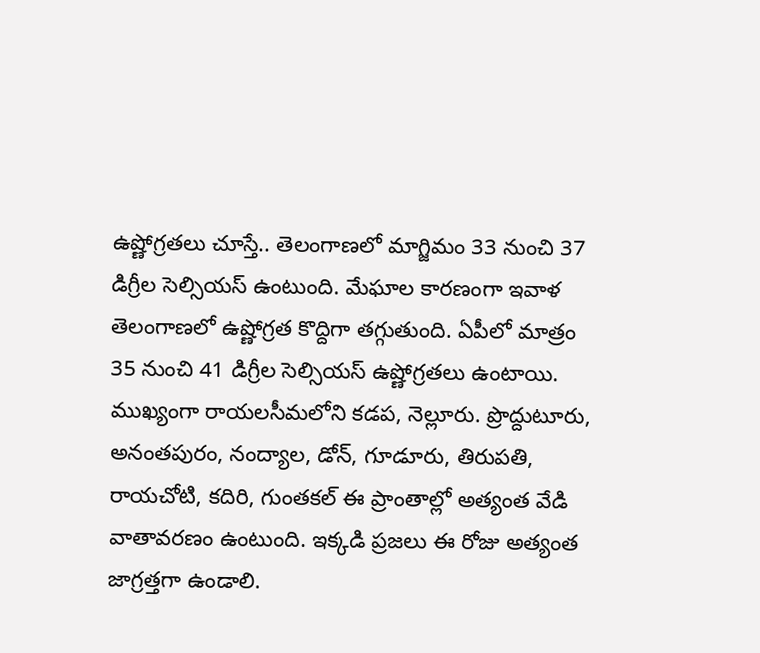ఉష్ణోగ్రతలు చూస్తే.. తెలంగాణలో మాగ్జిమం 33 నుంచి 37 డిగ్రీల సెల్సియస్ ఉంటుంది. మేఘాల కారణంగా ఇవాళ తెలంగాణలో ఉష్ణోగ్రత కొద్దిగా తగ్గుతుంది. ఏపీలో మాత్రం 35 నుంచి 41 డిగ్రీల సెల్సియస్ ఉష్ణోగ్రతలు ఉంటాయి. ముఖ్యంగా రాయలసీమలోని కడప, నెల్లూరు. ప్రొద్దుటూరు, అనంతపురం, నంద్యాల, డోన్, గూడూరు, తిరుపతి, రాయచోటి, కదిరి, గుంతకల్ ఈ ప్రాంతాల్లో అత్యంత వేడి వాతావరణం ఉంటుంది. ఇక్కడి ప్రజలు ఈ రోజు అత్యంత జాగ్రత్తగా ఉండాలి.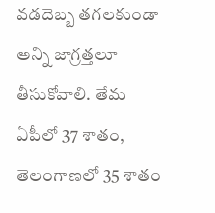వడదెబ్బ తగలకుండా అన్ని జాగ్రత్తలూ తీసుకోవాలి. తేమ ఏపీలో 37 శాతం, తెలంగాణలో 35 శాతం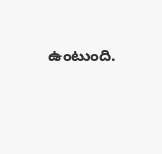ఉంటుంది.